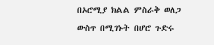በኦሮሚያ ክልል ምስራቅ ወለጋ ውስጥ በሚገኑት በሆሮ ጉድሩ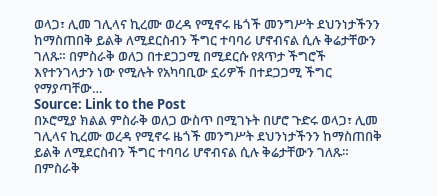ወላጋ፣ ሊመ ገሊላና ኪረሙ ወረዳ የሚኖሩ ዜጎች መንግሥት ደህንነታችንን ከማስጠበቅ ይልቅ ለሚደርስብን ችግር ተባባሪ ሆኖብናል ሲሉ ቅሬታቸውን ገለጹ። በምስራቅ ወለጋ በተደጋጋሚ በሚደርሱ የጸጥታ ችግሮች እየተንገላታን ነው የሚሉት የአካባቢው ኗሪዎች በተደጋጋሚ ችግር የማያጣቸው…
Source: Link to the Post
በኦሮሚያ ክልል ምስራቅ ወለጋ ውስጥ በሚገኑት በሆሮ ጉድሩ ወላጋ፣ ሊመ ገሊላና ኪረሙ ወረዳ የሚኖሩ ዜጎች መንግሥት ደህንነታችንን ከማስጠበቅ ይልቅ ለሚደርስብን ችግር ተባባሪ ሆኖብናል ሲሉ ቅሬታቸውን ገለጹ። በምስራቅ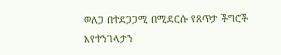ወለጋ በተደጋጋሚ በሚደርሱ የጸጥታ ችግሮች እየተንገላታን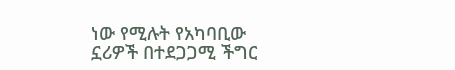ነው የሚሉት የአካባቢው ኗሪዎች በተደጋጋሚ ችግር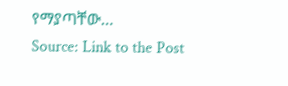የማያጣቸው…
Source: Link to the Post